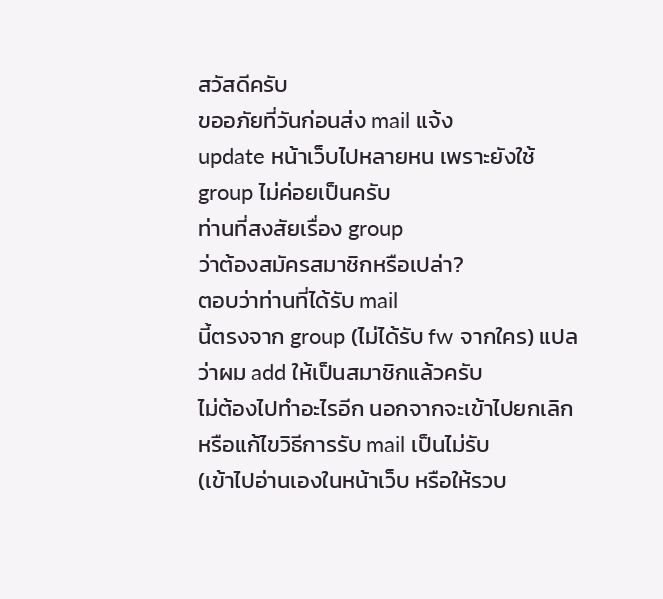สวัสดีครับ
ขออภัยที่วันก่อนส่ง mail แจ้ง
update หน้าเว็บไปหลายหน เพราะยังใช้ group ไม่ค่อยเป็นครับ
ท่านที่สงสัยเรื่อง group
ว่าต้องสมัครสมาชิกหรือเปล่า?
ตอบว่าท่านที่ได้รับ mail
นี้ตรงจาก group (ไม่ได้รับ fw จากใคร) แปลว่าผม add ให้เป็นสมาชิกแล้วครับ
ไม่ต้องไปทำอะไรอีก นอกจากจะเข้าไปยกเลิก หรือแก้ไขวิธีการรับ mail เป็นไม่รับ
(เข้าไปอ่านเองในหน้าเว็บ หรือให้รวบ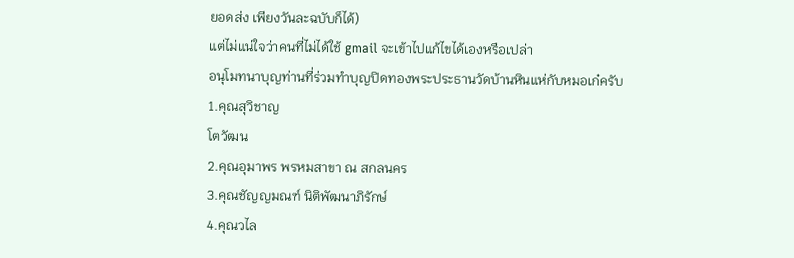ยอดส่ง เพียงวันละฉบับก็ได้)
แต่ไม่แน่ใจว่าคนที่ไม่ได้ใช้ gmail จะเข้าไปแก้ไขได้เองหรือเปล่า
อนุโมทนาบุญท่านที่ร่วมทำบุญปิดทองพระประธานวัดบ้านหินแห่กับหมอเก๋ครับ
1.คุณสุวิชาญ
โตวัฒน
2.คุณอุมาพร พรหมสาขา ณ สกลนคร
3.คุณชัญญมณฑ์ นิติพัฒนาภิรักษ์
4.คุณวไล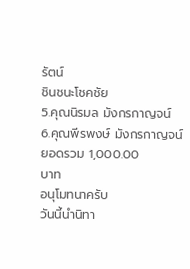รัตน์
ชินชนะโชคชัย
5.คุณนิรมล มังกรกาญจน์
6.คุณพีรพงษ์ มังกรกาญจน์
ยอดรวม 1,000.00
บาท
อนุโมทนาครับ
วันนี้นำนิทา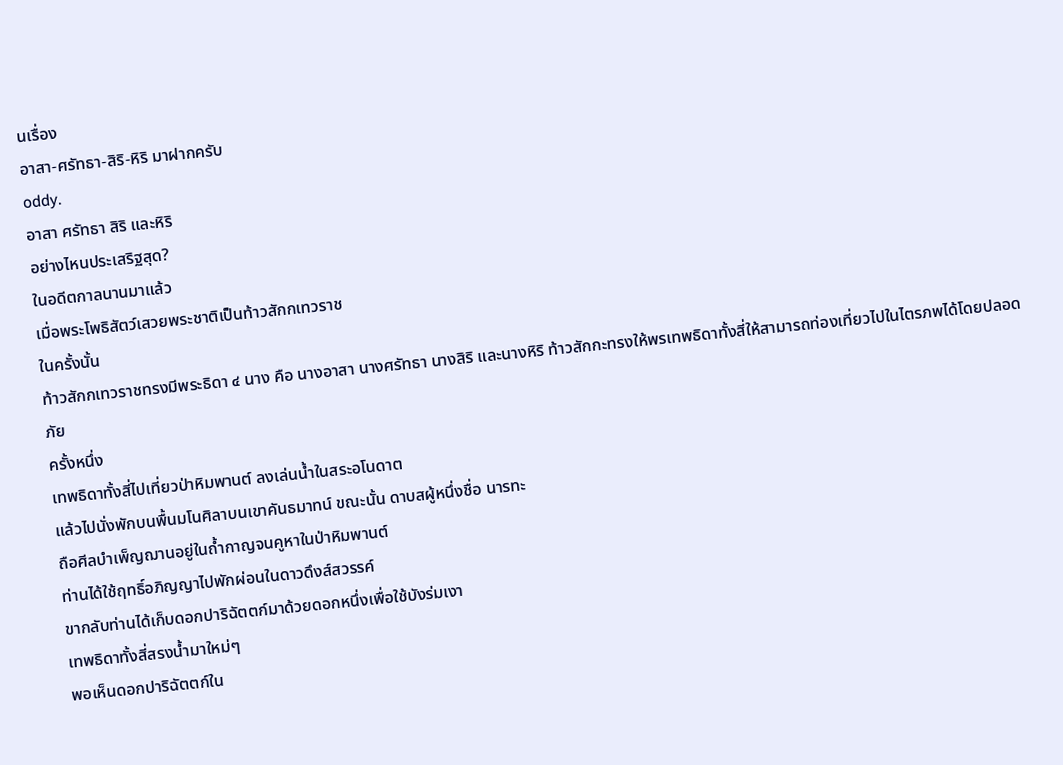นเรื่อง
อาสา-ศรัทธา-สิริ-หิริ มาฝากครับ
oddy.
อาสา ศรัทธา สิริ และหิริ
อย่างไหนประเสริฐสุด?
ในอดีตกาลนานมาแล้ว
เมื่อพระโพธิสัตว์เสวยพระชาติเป็นท้าวสักกเทวราช
ในครั้งนั้น
ท้าวสักกเทวราชทรงมีพระธิดา ๔ นาง คือ นางอาสา นางศรัทธา นางสิริ และนางหิริ ท้าวสักกะทรงให้พรเทพธิดาทั้งสี่ให้สามารถท่องเที่ยวไปในไตรภพได้โดยปลอดภัย
ครั้งหนึ่ง
เทพธิดาทั้งสี่ไปเที่ยวป่าหิมพานต์ ลงเล่นน้ำในสระอโนดาต
แล้วไปนั่งพักบนพื้นมโนศิลาบนเขาคันธมาทน์ ขณะนั้น ดาบสผู้หนึ่งชื่อ นารทะ
ถือศีลบำเพ็ญฌานอยู่ในถ้ำกาญจนคูหาในป่าหิมพานต์
ท่านได้ใช้ฤทธิ์อภิญญาไปพักผ่อนในดาวดึงส์สวรรค์
ขากลับท่านได้เก็บดอกปาริฉัตตก์มาด้วยดอกหนึ่งเพื่อใช้บังร่มเงา
เทพธิดาทั้งสี่สรงน้ำมาใหม่ๆ
พอเห็นดอกปาริฉัตตก์ใน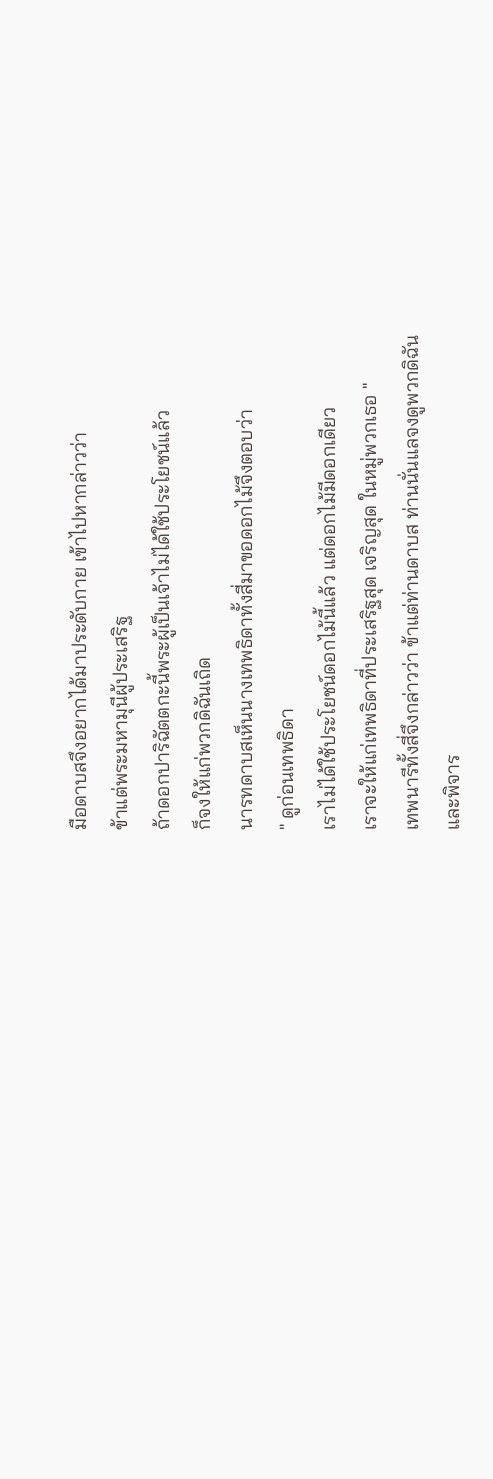มือดาบสจึงอยากได้มาประดับกาย เข้าไปหากล่าวว่า
ข้าแต่พระมหามุนีผู้ประเสริฐ
ถ้าดอกปาริฉัตตกะนี้พระผู้เป็นเจ้าไม่ได้ใช้ประโยชน์แล้ว
ก็จงให้แก่พวกดิฉันเถิด
นารทดาบสเห็นนางเทพธิดาทั้งสี่มาขอดอกไม้จึงตอบว่า
" ดูก่อนเทพธิดา
เราไม่ได้ใช้ประโยชน์ดอกไม้นี้แล้ว แต่ดอกไม้มีดอกเดียว
เราจะให้แก่เทพธิดาที่ประเสริฐสุด เจริญสุด ในหมู่พวกเธอ "
เทพนารีทั้งสี่จึงกล่าวว่า ข้าแต่ท่านดาบส ท่านนั่นแลจงดูพวกดิฉัน
และพิจาร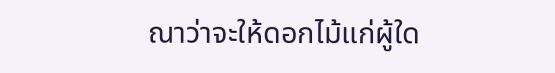ณาว่าจะให้ดอกไม้แก่ผู้ใด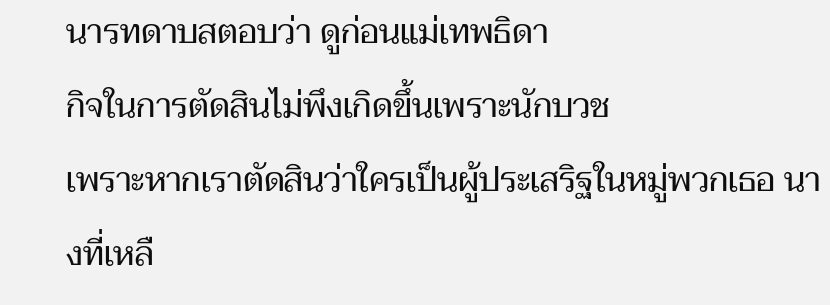นารทดาบสตอบว่า ดูก่อนแม่เทพธิดา
กิจในการตัดสินไม่พึงเกิดขึ้นเพราะนักบวช
เพราะหากเราตัดสินว่าใครเป็นผู้ประเสริฐในหมู่พวกเธอ นางที่เหลื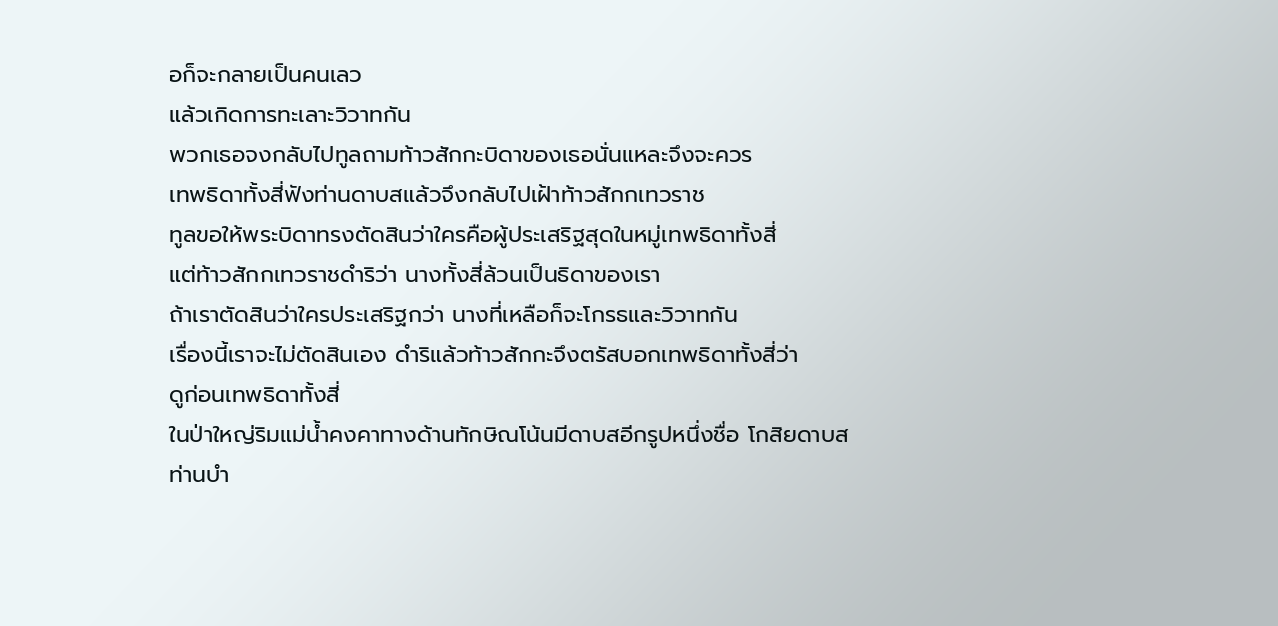อก็จะกลายเป็นคนเลว
แล้วเกิดการทะเลาะวิวาทกัน
พวกเธอจงกลับไปทูลถามท้าวสักกะบิดาของเธอนั่นแหละจึงจะควร
เทพธิดาทั้งสี่ฟังท่านดาบสแล้วจึงกลับไปเฝ้าท้าวสักกเทวราช
ทูลขอให้พระบิดาทรงตัดสินว่าใครคือผู้ประเสริฐสุดในหมู่เทพธิดาทั้งสี่
แต่ท้าวสักกเทวราชดำริว่า นางทั้งสี่ล้วนเป็นธิดาของเรา
ถ้าเราตัดสินว่าใครประเสริฐกว่า นางที่เหลือก็จะโกรธและวิวาทกัน
เรื่องนี้เราจะไม่ตัดสินเอง ดำริแล้วท้าวสักกะจึงตรัสบอกเทพธิดาทั้งสี่ว่า
ดูก่อนเทพธิดาทั้งสี่
ในป่าใหญ่ริมแม่น้ำคงคาทางด้านทักษิณโน้นมีดาบสอีกรูปหนึ่งชื่อ โกสิยดาบส
ท่านบำ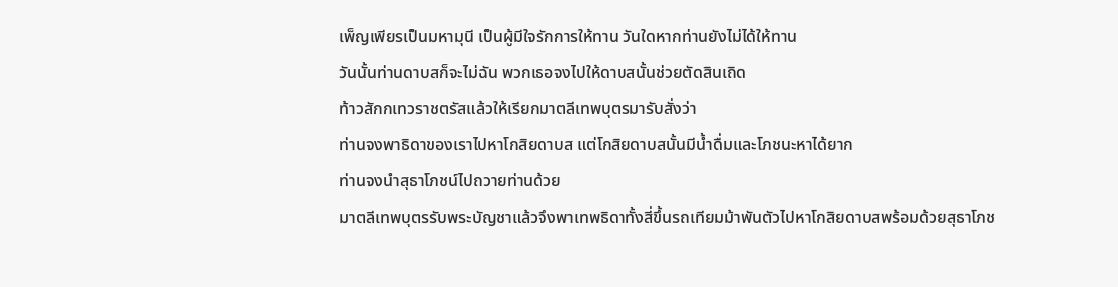เพ็ญเพียรเป็นมหามุนี เป็นผู้มีใจรักการให้ทาน วันใดหากท่านยังไม่ได้ให้ทาน
วันนั้นท่านดาบสก็จะไม่ฉัน พวกเธอจงไปให้ดาบสนั้นช่วยตัดสินเถิด
ท้าวสักกเทวราชตรัสแล้วให้เรียกมาตลีเทพบุตรมารับสั่งว่า
ท่านจงพาธิดาของเราไปหาโกสิยดาบส แต่โกสิยดาบสนั้นมีน้ำดื่มและโภชนะหาได้ยาก
ท่านจงนำสุธาโภชน์ไปถวายท่านด้วย
มาตลีเทพบุตรรับพระบัญชาแล้วจึงพาเทพธิดาทั้งสี่ขึ้นรถเทียมม้าพันตัวไปหาโกสิยดาบสพร้อมด้วยสุธาโภช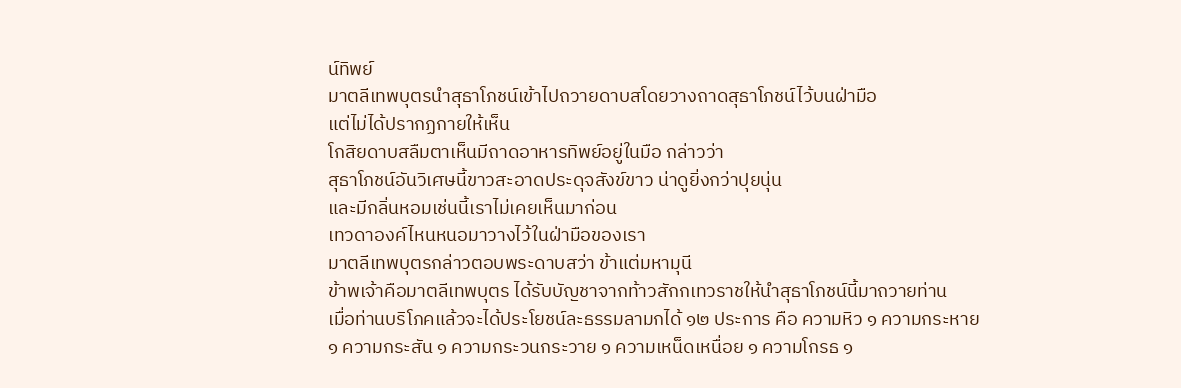น์ทิพย์
มาตลีเทพบุตรนำสุธาโภชน์เข้าไปถวายดาบสโดยวางถาดสุธาโภชน์ไว้บนฝ่ามือ
แต่ไม่ได้ปรากฏกายให้เห็น
โกสิยดาบสลืมตาเห็นมีถาดอาหารทิพย์อยู่ในมือ กล่าวว่า
สุธาโภชน์อันวิเศษนี้ขาวสะอาดประดุจสังข์ขาว น่าดูยิ่งกว่าปุยนุ่น
และมีกลิ่นหอมเช่นนี้เราไม่เคยเห็นมาก่อน
เทวดาองค์ไหนหนอมาวางไว้ในฝ่ามือของเรา
มาตลีเทพบุตรกล่าวตอบพระดาบสว่า ข้าแต่มหามุนี
ข้าพเจ้าคือมาตลีเทพบุตร ได้รับบัญชาจากท้าวสักกเทวราชให้นำสุธาโภชน์นี้มาถวายท่าน
เมื่อท่านบริโภคแล้วจะได้ประโยชน์ละธรรมลามกได้ ๑๒ ประการ คือ ความหิว ๑ ความกระหาย
๑ ความกระสัน ๑ ความกระวนกระวาย ๑ ความเหน็ดเหนื่อย ๑ ความโกรธ ๑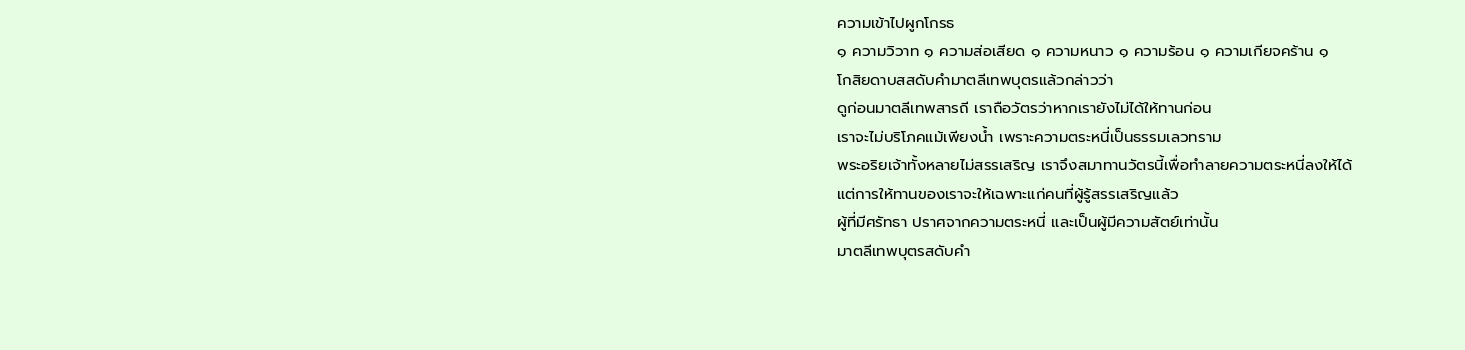ความเข้าไปผูกโกรธ
๑ ความวิวาท ๑ ความส่อเสียด ๑ ความหนาว ๑ ความร้อน ๑ ความเกียจคร้าน ๑
โกสิยดาบสสดับคำมาตลีเทพบุตรแล้วกล่าวว่า
ดูก่อนมาตลีเทพสารถี เราถือวัตรว่าหากเรายังไม่ได้ให้ทานก่อน
เราจะไม่บริโภคแม้เพียงน้ำ เพราะความตระหนี่เป็นธรรมเลวทราม
พระอริยเจ้าทั้งหลายไม่สรรเสริญ เราจึงสมาทานวัตรนี้เพื่อทำลายความตระหนี่ลงให้ได้
แต่การให้ทานของเราจะให้เฉพาะแก่คนที่ผู้รู้สรรเสริญแล้ว
ผู้ที่มีศรัทธา ปราศจากความตระหนี่ และเป็นผู้มีความสัตย์เท่านั้น
มาตลีเทพบุตรสดับคำ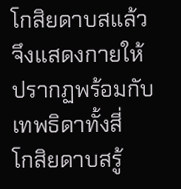โกสิยดาบสแล้วจึงแสดงกายให้ปรากฏพร้อมกับเทพธิดาทั้งสี่
โกสิยดาบสรู้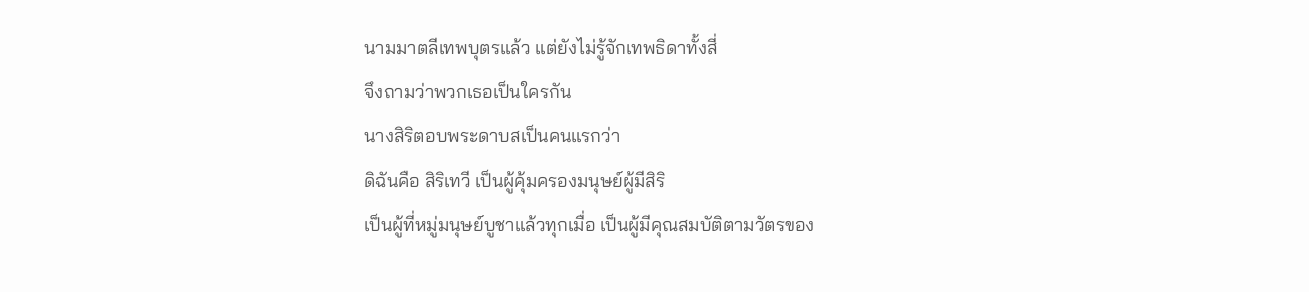นามมาตลีเทพบุตรแล้ว แต่ยังไม่รู้จักเทพธิดาทั้งสี่
จึงถามว่าพวกเธอเป็นใครกัน
นางสิริตอบพระดาบสเป็นคนแรกว่า
ดิฉันคือ สิริเทวี เป็นผู้คุ้มครองมนุษย์ผู้มีสิริ
เป็นผู้ที่หมู่มนุษย์บูชาแล้วทุกเมื่อ เป็นผู้มีคุณสมบัติตามวัตรของ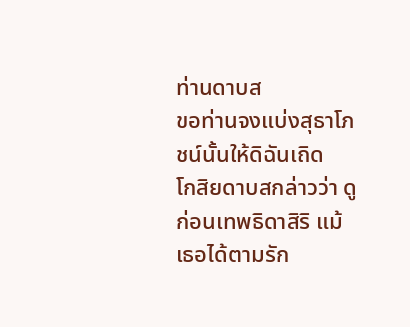ท่านดาบส
ขอท่านจงแบ่งสุธาโภชน์นั้นให้ดิฉันเถิด
โกสิยดาบสกล่าวว่า ดูก่อนเทพธิดาสิริ แม้เธอได้ตามรัก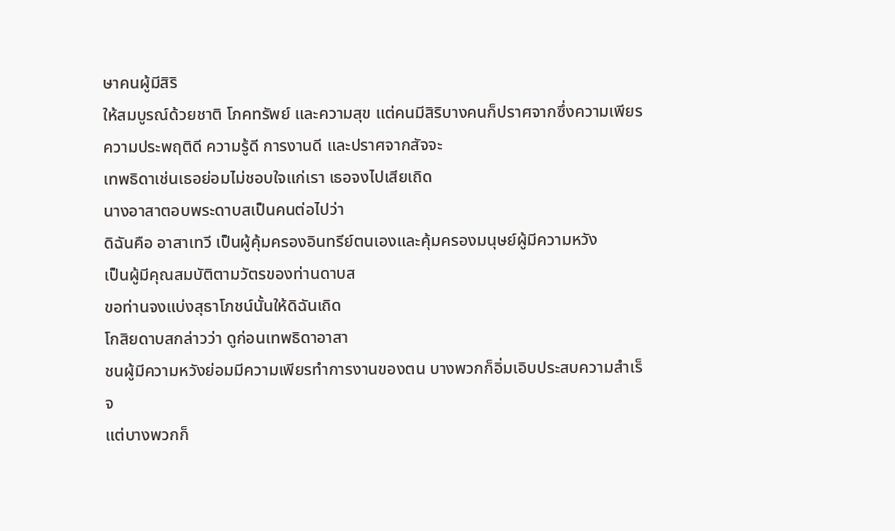ษาคนผู้มีสิริ
ให้สมบูรณ์ด้วยชาติ โภคทรัพย์ และความสุข แต่คนมีสิริบางคนก็ปราศจากซึ่งความเพียร
ความประพฤติดี ความรู้ดี การงานดี และปราศจากสัจจะ
เทพธิดาเช่นเธอย่อมไม่ชอบใจแก่เรา เธอจงไปเสียเถิด
นางอาสาตอบพระดาบสเป็นคนต่อไปว่า
ดิฉันคือ อาสาเทวี เป็นผู้คุ้มครองอินทรีย์ตนเองและคุ้มครองมนุษย์ผู้มีความหวัง
เป็นผู้มีคุณสมบัติตามวัตรของท่านดาบส
ขอท่านจงแบ่งสุธาโภชน์นั้นให้ดิฉันเถิด
โกสิยดาบสกล่าวว่า ดูก่อนเทพธิดาอาสา
ชนผู้มีความหวังย่อมมีความเพียรทำการงานของตน บางพวกก็อิ่มเอิบประสบความสำเร็จ
แต่บางพวกก็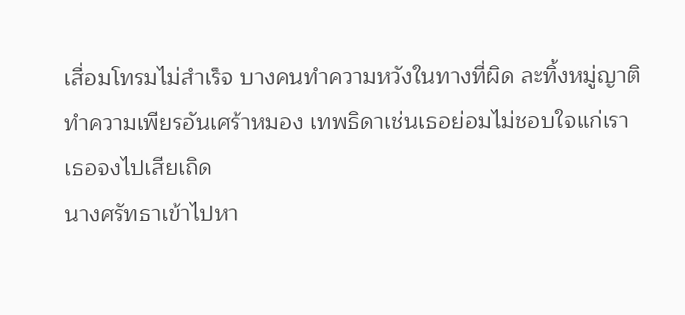เสื่อมโทรมไม่สำเร็จ บางคนทำความหวังในทางที่ผิด ละทิ้งหมู่ญาติ
ทำความเพียรอันเศร้าหมอง เทพธิดาเช่นเธอย่อมไม่ชอบใจแก่เรา
เธอจงไปเสียเถิด
นางศรัทธาเข้าไปหา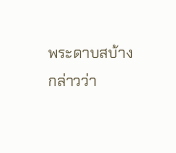พระดาบสบ้าง
กล่าวว่า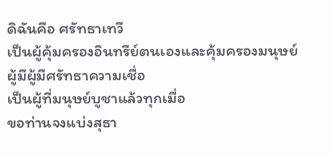ดิฉันคือ ศรัทธาเทวี
เป็นผู้คุ้มครองอินทรีย์ตนเองและคุ้มครองมนุษย์ผู้มีผู้มีศรัทธาความเชื่อ
เป็นผู้ที่มนุษย์บูชาแล้วทุกเมื่อ
ขอท่านจงแบ่งสุธา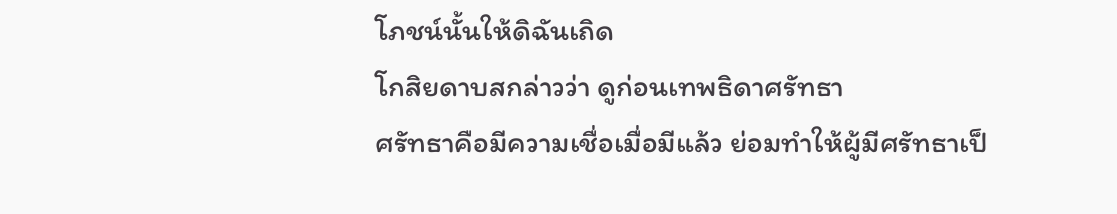โภชน์นั้นให้ดิฉันเถิด
โกสิยดาบสกล่าวว่า ดูก่อนเทพธิดาศรัทธา
ศรัทธาคือมีความเชื่อเมื่อมีแล้ว ย่อมทำให้ผู้มีศรัทธาเป็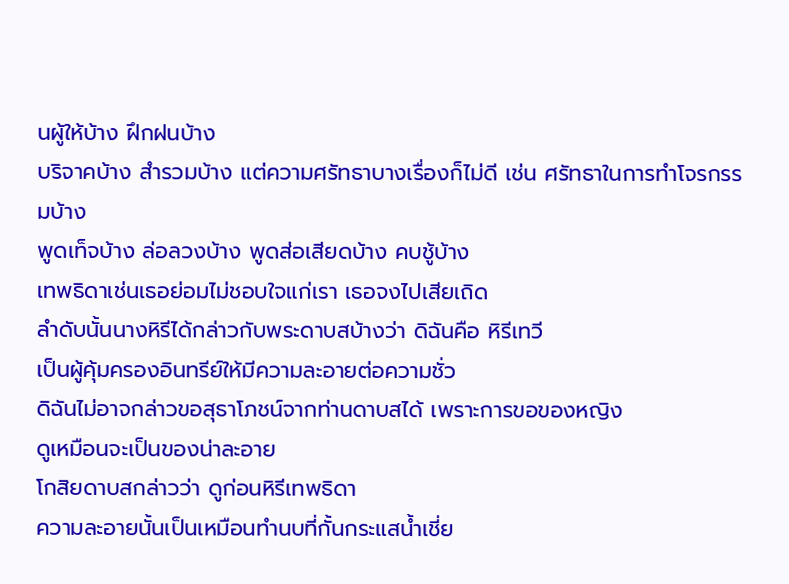นผู้ให้บ้าง ฝึกฝนบ้าง
บริจาคบ้าง สำรวมบ้าง แต่ความศรัทธาบางเรื่องก็ไม่ดี เช่น ศรัทธาในการทำโจรกรรมบ้าง
พูดเท็จบ้าง ล่อลวงบ้าง พูดส่อเสียดบ้าง คบชู้บ้าง
เทพธิดาเช่นเธอย่อมไม่ชอบใจแก่เรา เธอจงไปเสียเถิด
ลำดับนั้นนางหิรีได้กล่าวกับพระดาบสบ้างว่า ดิฉันคือ หิรีเทวี
เป็นผู้คุ้มครองอินทรีย์ให้มีความละอายต่อความชั่ว
ดิฉันไม่อาจกล่าวขอสุธาโภชน์จากท่านดาบสได้ เพราะการขอของหญิง
ดูเหมือนจะเป็นของน่าละอาย
โกสิยดาบสกล่าวว่า ดูก่อนหิรีเทพธิดา
ความละอายนั้นเป็นเหมือนทำนบที่กั้นกระแสน้ำเชี่ย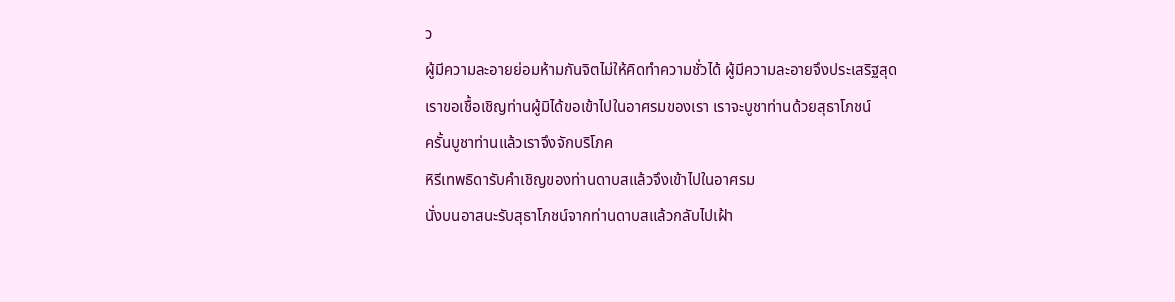ว
ผู้มีความละอายย่อมห้ามกันจิตไม่ให้คิดทำความชั่วได้ ผู้มีความละอายจึงประเสริฐสุด
เราขอเชื้อเชิญท่านผู้มิได้ขอเข้าไปในอาศรมของเรา เราจะบูชาท่านด้วยสุธาโภชน์
ครั้นบูชาท่านแล้วเราจึงจักบริโภค
หิรีเทพธิดารับคำเชิญของท่านดาบสแล้วจึงเข้าไปในอาศรม
นั่งบนอาสนะรับสุธาโภชน์จากท่านดาบสแล้วกลับไปเฝ้า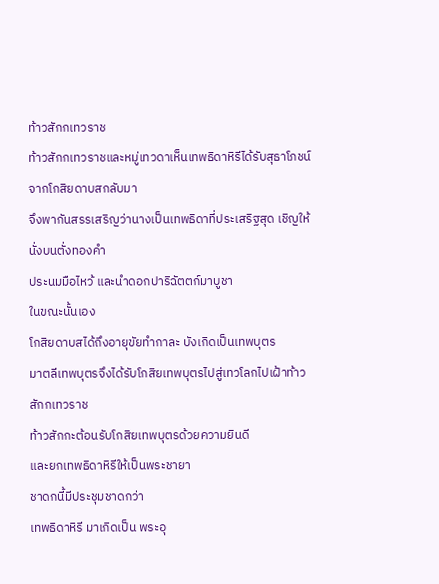ท้าวสักกเทวราช
ท้าวสักกเทวราชและหมู่เทวดาเห็นเทพธิดาหิรีได้รับสุธาโภชน์จากโกสิยดาบสกลับมา
จึงพากันสรรเสริญว่านางเป็นเทพธิดาที่ประเสริฐสุด เชิญให้นั่งบนตั่งทองคำ
ประนมมือไหว้ และนำดอกปาริฉัตตก์มาบูชา
ในขณะนั้นเอง
โกสิยดาบสได้ถึงอายุขัยทำกาละ บังเกิดเป็นเทพบุตร
มาตลีเทพบุตรจึงได้รับโกสิยเทพบุตรไปสู่เทวโลกไปเฝ้าท้าวสักกเทวราช
ท้าวสักกะต้อนรับโกสิยเทพบุตรด้วยความยินดี
และยกเทพธิดาหิรีให้เป็นพระชายา
ชาดกนี้มีประชุมชาดกว่า
เทพธิดาหิรี มาเกิดเป็น พระอุ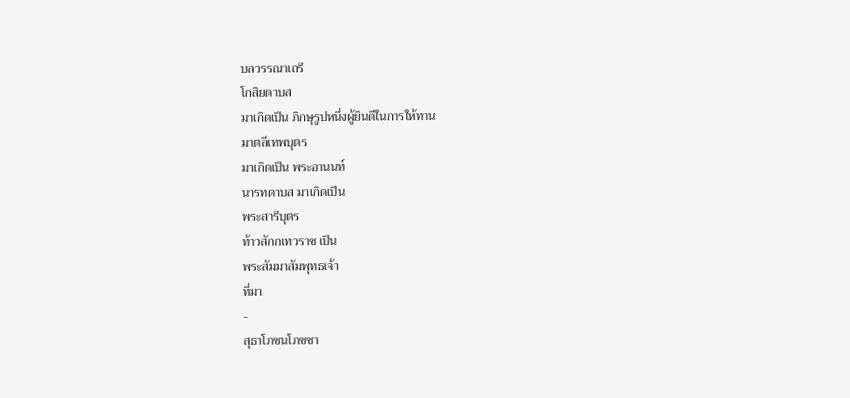บลวรรณาเถรี
โกสิยดาบส
มาเกิดเป็น ภิกษุรูปหนึ่งผู้ยินดีในการให้ทาน
มาตลีเทพบุตร
มาเกิดเป็น พระอานนท์
นารทดาบส มาเกิดเป็น
พระสารีบุตร
ท้าวสักกเทวราช เป็น
พระสัมมาสัมพุทธเจ้า
ที่มา
-
สุธาโภชนโภชชา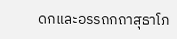ดกและอรรถกถาสุธาโภ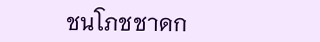ชนโภชชาดก